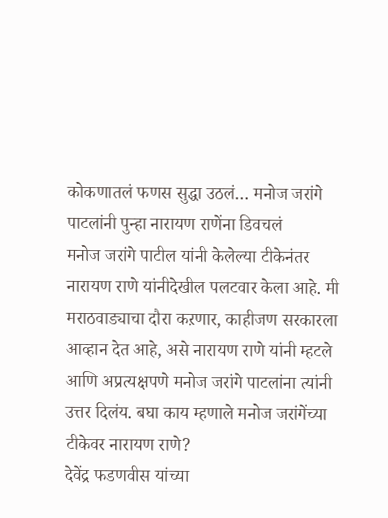कोकणातलं फणस सुद्धा उठलं… मनोज जरांगे पाटलांनी पुन्हा नारायण राणेंना डिवचलं
मनोज जरांगे पाटील यांनी केलेल्या टीकेनंतर नारायण राणे यांनीदेखील पलटवार केला आहे. मी मराठवाड्याचा दौरा कऱणार, काहीजण सरकारला आव्हान देत आहे, असे नारायण राणे यांनी म्हटले आणि अप्रत्यक्षपणे मनोज जरांगे पाटलांना त्यांनी उत्तर दिलंय. बघा काय म्हणाले मनोज जरांगेंच्या टीकेवर नारायण राणे?
देवेंद्र फडणवीस यांच्या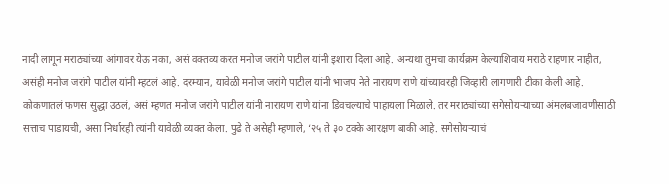नादी लागून मराठ्यांच्या आंगावर येऊ नका, असं वक्तव्य करत मनोज जरांगे पाटील यांनी इशारा दिला आहे. अन्यथा तुमचा कार्यक्रम केल्याशिवाय मराठे राहणार नाहीत, असंही मनोज जरांगे पाटील यांनी म्हटलं आहे. दरम्यान, यावेळी मनोज जरांगे पाटील यांनी भाजप नेते नारायण राणे यांच्यावरही जिव्हारी लागणारी टीका केली आहे. कोकणातलं फणस सुद्धा उठलं, असं म्हणत मनोज जरांगे पाटील यांनी नारायण राणे यांना डिवचल्याचे पाहायला मिळाले. तर मराठ्यांच्या सगेसोयऱ्याच्या अंमलबजावणीसाठी सत्ताच पाडायची, असा निर्धारही त्यांनी यावेळी व्यक्त केला. पुढे ते असेही म्हणाले, ‘२५ ते ३० टक्के आरक्षण बाकी आहे. सगेसोयऱ्याचं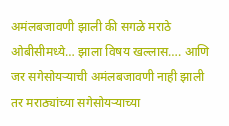अमंलबजावणी झाली की सगळे मराठे ओबीसीमध्ये… झाला विषय खल्लास…. आणि जर सगेसोयऱ्याची अमंलबजावणी नाही झाली तर मराठ्यांच्या सगेसोयऱ्याच्या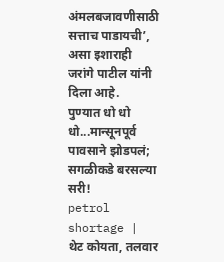अंमलबजावणीसाठी सत्ताच पाडायची’, असा इशाराही जरांगे पाटील यांनी दिला आहे.
पुण्यात धो धो धो...मान्सूनपूर्व पावसाने झोडपलं; सगळीकडे बरसल्या सरी!
petrol shortage | थेट कोयता, तलवार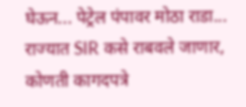घेऊन... पेट्रेल पंपावर मोठा राडा...
राज्यात SIR कसे राबवले जाणार, कोणती कागदपत्रे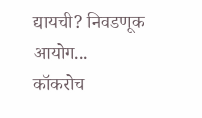द्यायची? निवडणूक आयोग...
कॉकरोच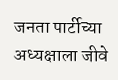जनता पार्टीच्या अध्यक्षाला जीवे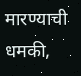मारण्याची धमकी,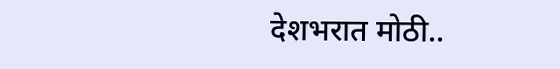देशभरात मोठी..